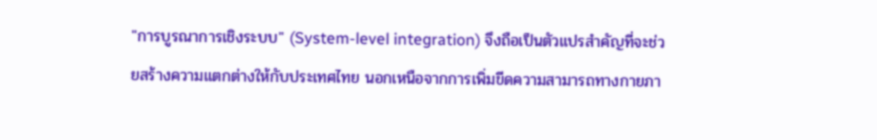"การบูรณาการเชิงระบบ" (System-level integration) จึงถือเป็นตัวแปรสำคัญที่จะช่วยสร้างความแตกต่างให้กับประเทศไทย นอกเหนือจากการเพิ่มขีดความสามารถทางกายภา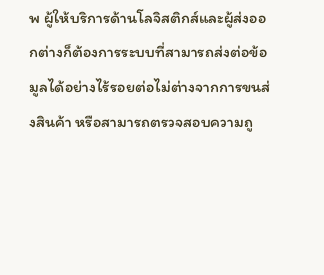พ ผู้ให้บริการด้านโลจิสติกส์และผู้ส่งออกต่างก็ต้องการระบบที่สามารถส่งต่อข้อมูลได้อย่างไร้รอยต่อไม่ต่างจากการขนส่งสินค้า หรือสามารถตรวจสอบความถู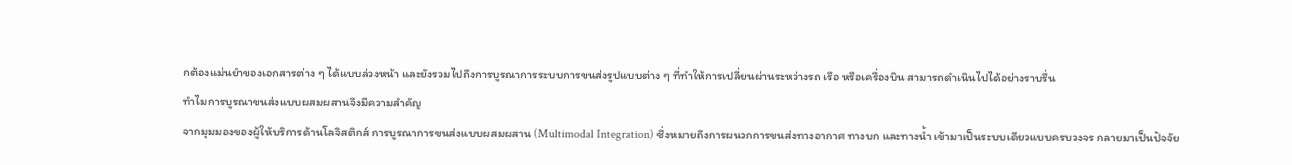กต้องแม่นยำของเอกสารต่าง ๆ ได้แบบล่วงหน้า และยังรวมไปถึงการบูรณาการระบบการขนส่งรูปแบบต่าง ๆ ที่ทำให้การเปลี่ยนผ่านระหว่างรถ เรือ หรือเครื่องบิน สามารถดำเนินไปได้อย่างราบรื่น
ทำไมการบูรณาขนส่งแบบผสมผสานจึงมีความสำคัญ
จากมุมมองของผู้ให้บริการด้านโลจิสติกส์ การบูรณาการขนส่งแบบผสมผสาน (Multimodal Integration) ซึ่งหมายถึงการผนวกการขนส่งทางอากาศ ทางบก และทางน้ำ เข้ามาเป็นระบบเดียวแบบครบวงจร กลายมาเป็นปัจจัย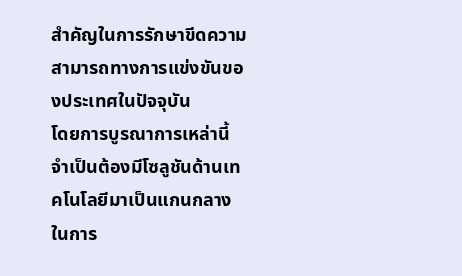สำคัญในการรักษาขีดความสามารถทางการแข่งขันของประเทศในปัจจุบัน
โดยการบูรณาการเหล่านี้ จำเป็นต้องมีโซลูชันด้านเทคโนโลยีมาเป็นแกนกลางในการ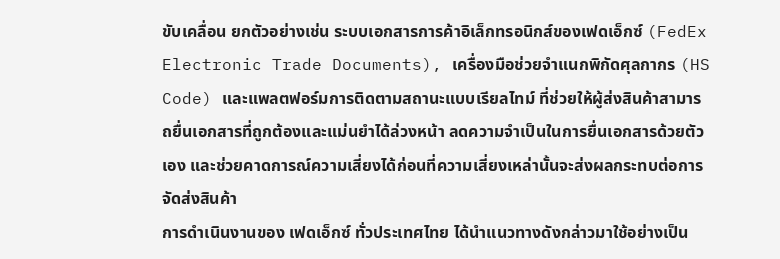ขับเคลื่อน ยกตัวอย่างเช่น ระบบเอกสารการค้าอิเล็กทรอนิกส์ของเฟดเอ็กซ์ (FedEx Electronic Trade Documents), เครื่องมือช่วยจำแนกพิกัดศุลกากร (HS Code) และแพลตฟอร์มการติดตามสถานะแบบเรียลไทม์ ที่ช่วยให้ผู้ส่งสินค้าสามารถยื่นเอกสารที่ถูกต้องและแม่นยำได้ล่วงหน้า ลดความจำเป็นในการยื่นเอกสารด้วยตัวเอง และช่วยคาดการณ์ความเสี่ยงได้ก่อนที่ความเสี่ยงเหล่านั้นจะส่งผลกระทบต่อการจัดส่งสินค้า
การดำเนินงานของ เฟดเอ็กซ์ ทั่วประเทศไทย ได้นำแนวทางดังกล่าวมาใช้อย่างเป็น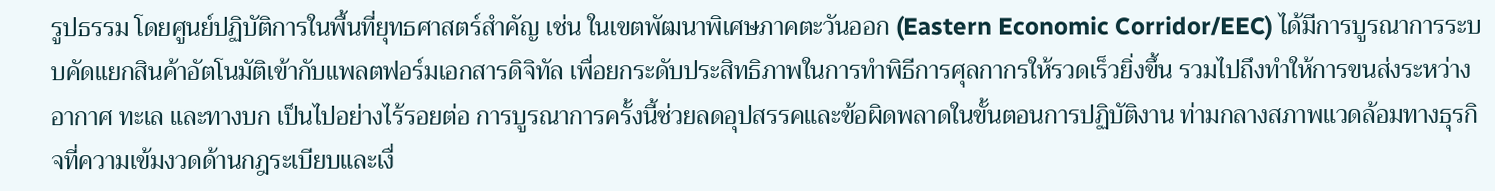รูปธรรม โดยศูนย์ปฏิบัติการในพื้นที่ยุทธศาสตร์สำคัญ เช่น ในเขตพัฒนาพิเศษภาคตะวันออก (Eastern Economic Corridor/EEC) ได้มีการบูรณาการระบบคัดแยกสินค้าอัตโนมัติเข้ากับแพลตฟอร์มเอกสารดิจิทัล เพื่อยกระดับประสิทธิภาพในการทำพิธีการศุลกากรให้รวดเร็วยิ่งขึ้น รวมไปถึงทำให้การขนส่งระหว่างอากาศ ทะเล และทางบก เป็นไปอย่างไร้รอยต่อ การบูรณาการครั้งนี้ช่วยลดอุปสรรคและข้อผิดพลาดในขั้นตอนการปฏิบัติงาน ท่ามกลางสภาพแวดล้อมทางธุรกิจที่ความเข้มงวดด้านกฎระเบียบและเงื่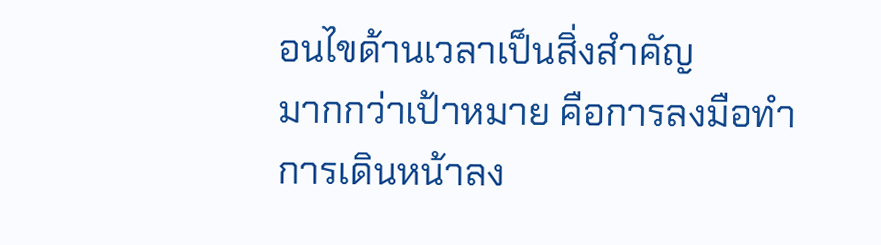อนไขด้านเวลาเป็นสิ่งสำคัญ
มากกว่าเป้าหมาย คือการลงมือทำ
การเดินหน้าลง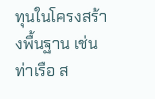ทุนในโครงสร้างพื้นฐาน เช่น ท่าเรือ ส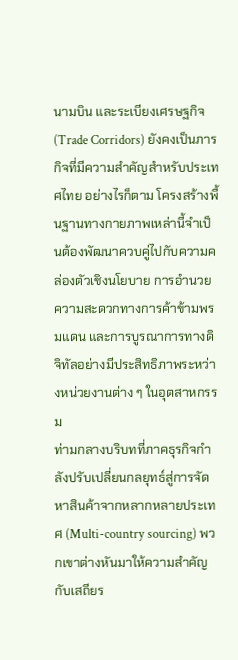นามบิน และระเบียงเศรษฐกิจ (Trade Corridors) ยังคงเป็นภารกิจที่มีความสำคัญสำหรับประเทศไทย อย่างไรก็ตาม โครงสร้างพื้นฐานทางกายภาพเหล่านี้จำเป็นต้องพัฒนาควบคู่ไปกับความคล่องตัวเชิงนโยบาย การอำนวยความสะดวกทางการค้าข้ามพรมแดน และการบูรณาการทางดิจิทัลอย่างมีประสิทธิภาพระหว่างหน่วยงานต่าง ๆ ในอุตสาหกรรม
ท่ามกลางบริบทที่ภาคธุรกิจกำลังปรับเปลี่ยนกลยุทธ์สู่การจัดหาสินค้าจากหลากหลายประเทศ (Multi-country sourcing) พวกเขาต่างหันมาให้ความสำคัญกับเสถียร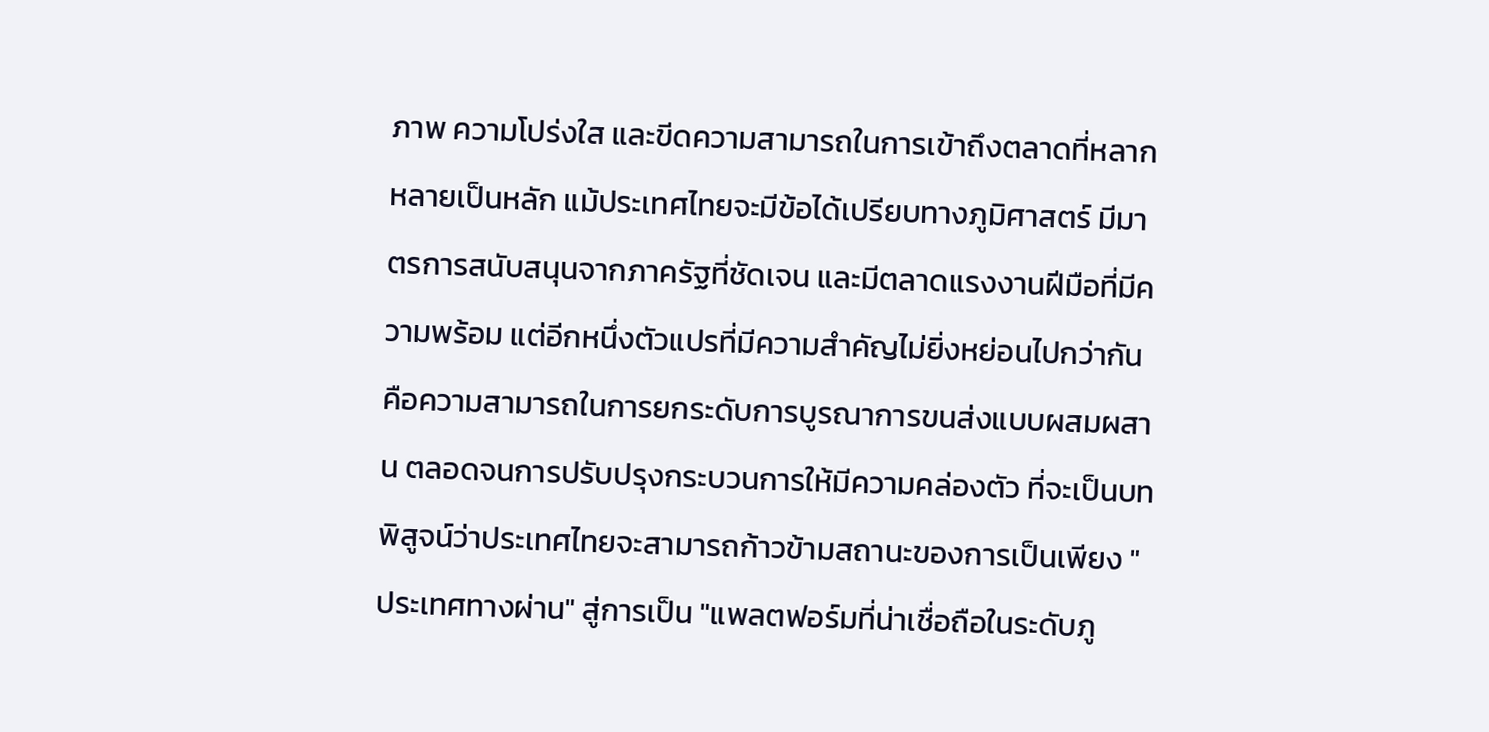ภาพ ความโปร่งใส และขีดความสามารถในการเข้าถึงตลาดที่หลากหลายเป็นหลัก แม้ประเทศไทยจะมีข้อได้เปรียบทางภูมิศาสตร์ มีมาตรการสนับสนุนจากภาครัฐที่ชัดเจน และมีตลาดแรงงานฝีมือที่มีความพร้อม แต่อีกหนึ่งตัวแปรที่มีความสำคัญไม่ยิ่งหย่อนไปกว่ากัน คือความสามารถในการยกระดับการบูรณาการขนส่งแบบผสมผสาน ตลอดจนการปรับปรุงกระบวนการให้มีความคล่องตัว ที่จะเป็นบทพิสูจน์ว่าประเทศไทยจะสามารถก้าวข้ามสถานะของการเป็นเพียง "ประเทศทางผ่าน" สู่การเป็น "แพลตฟอร์มที่น่าเชื่อถือในระดับภู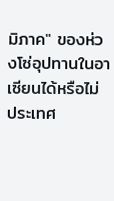มิภาค" ของห่วงโซ่อุปทานในอาเซียนได้หรือไม่
ประเทศ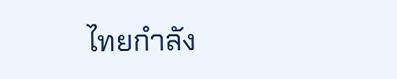ไทยกำลัง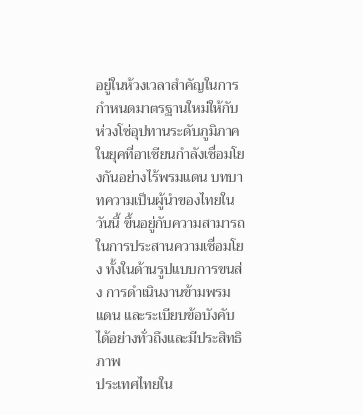อยู่ในห้วงเวลาสำคัญในการกำหนดมาตรฐานใหม่ให้กับห่วงโซ่อุปทานระดับภูมิภาค ในยุคที่อาเซียนกำลังเชื่อมโยงกันอย่างไร้พรมแดน บทบาทความเป็นผู้นำของไทยในวันนี้ ขึ้นอยู่กับความสามารถในการประสานความเชื่อมโยง ทั้งในด้านรูปแบบการขนส่ง การดำเนินงานข้ามพรมแดน และระเบียบข้อบังคับ ได้อย่างทั่วถึงและมีประสิทธิภาพ
ประเทศไทยใน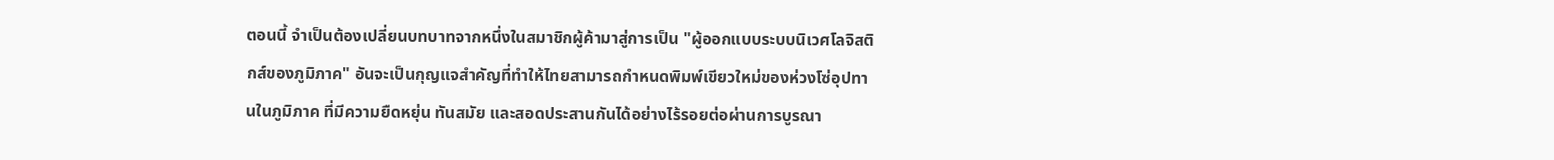ตอนนี้ จำเป็นต้องเปลี่ยนบทบาทจากหนึ่งในสมาชิกผู้ค้ามาสู่การเป็น "ผู้ออกแบบระบบนิเวศโลจิสติกส์ของภูมิภาค" อันจะเป็นกุญแจสำคัญที่ทำให้ไทยสามารถกำหนดพิมพ์เขียวใหม่ของห่วงโซ่อุปทานในภูมิภาค ที่มีความยืดหยุ่น ทันสมัย และสอดประสานกันได้อย่างไร้รอยต่อผ่านการบูรณา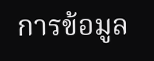การข้อมูล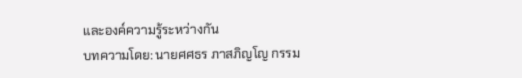และองค์ความรู้ระหว่างกัน
บทความโดย: นายศศธร ภาสภิญโญ กรรม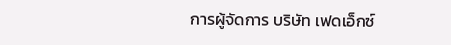การผู้จัดการ บริษัท เฟดเอ็กซ์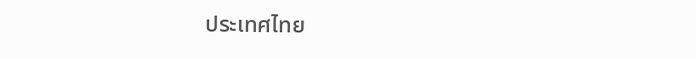ประเทศไทย